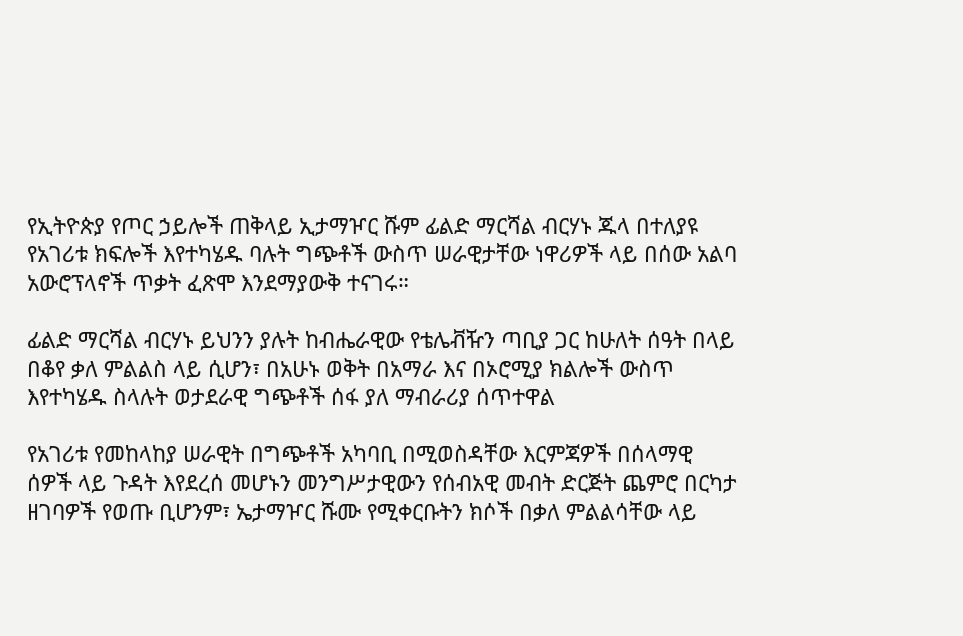የኢትዮጵያ የጦር ኃይሎች ጠቅላይ ኢታማዦር ሹም ፊልድ ማርሻል ብርሃኑ ጁላ በተለያዩ የአገሪቱ ክፍሎች እየተካሄዱ ባሉት ግጭቶች ውስጥ ሠራዊታቸው ነዋሪዎች ላይ በሰው አልባ አውሮፕላኖች ጥቃት ፈጽሞ እንደማያውቅ ተናገሩ።

ፊልድ ማርሻል ብርሃኑ ይህንን ያሉት ከብሔራዊው የቴሌቭዥን ጣቢያ ጋር ከሁለት ሰዓት በላይ በቆየ ቃለ ምልልስ ላይ ሲሆን፣ በአሁኑ ወቅት በአማራ እና በኦሮሚያ ክልሎች ውስጥ እየተካሄዱ ስላሉት ወታደራዊ ግጭቶች ሰፋ ያለ ማብራሪያ ሰጥተዋል

የአገሪቱ የመከላከያ ሠራዊት በግጭቶች አካባቢ በሚወስዳቸው እርምጃዎች በሰላማዊ ሰዎች ላይ ጉዳት እየደረሰ መሆኑን መንግሥታዊውን የሰብአዊ መብት ድርጅት ጨምሮ በርካታ ዘገባዎች የወጡ ቢሆንም፣ ኤታማዦር ሹሙ የሚቀርቡትን ክሶች በቃለ ምልልሳቸው ላይ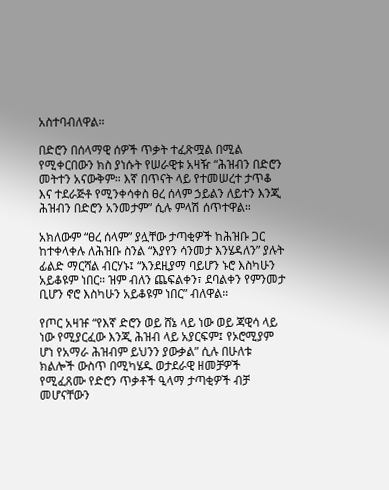አስተባብለዋል።

በድሮን በሰላማዊ ሰዎች ጥቃት ተፈጽሟል በሚል የሚቀርበውን ክስ ያነሱት የሠራዊቱ አዛዥ “ሕዝብን በድሮን መትተን አናውቅም። እኛ በጥናት ላይ የተመሠረተ ታጥቆ እና ተደራጅቶ የሚንቀሳቀስ ፀረ ሰላም ኃይልን ለይተን እንጂ ሕዝብን በድሮን አንመታም” ሲሉ ምላሽ ሰጥተዋል።

አክለውም “ፀረ ሰላም” ያሏቸው ታጣቂዎች ከሕዝቡ ጋር ከተቀላቀሉ ለሕዝቡ ስንል “እያየን ሳንመታ እንሄዳለን” ያሉት ፊልድ ማርሻል ብርሃኑ፤ “እንደዚያማ ባይሆን ኑሮ እስካሁን አይቆዩም ነበር። ዝም ብለን ጨፍልቀን፣ ደባልቀን የምንመታ ቢሆን ኖሮ እስካሁን አይቆዩም ነበር” ብለዋል።

የጦር አዛዡ “የእኛ ድሮን ወይ ሸኔ ላይ ነው ወይ ጃዊሳ ላይ ነው የሚያርፈው እንጂ ሕዝብ ላይ አያርፍም፤ የኦሮሚያም ሆነ የአማራ ሕዝብም ይህንን ያውቃል” ሲሉ በሁለቱ ክልሎች ውስጥ በሚካሄዱ ወታደራዊ ዘመቻዎች የሚፈጸሙ የድሮን ጥቃቶች ዒላማ ታጣቂዎች ብቻ መሆናቸውን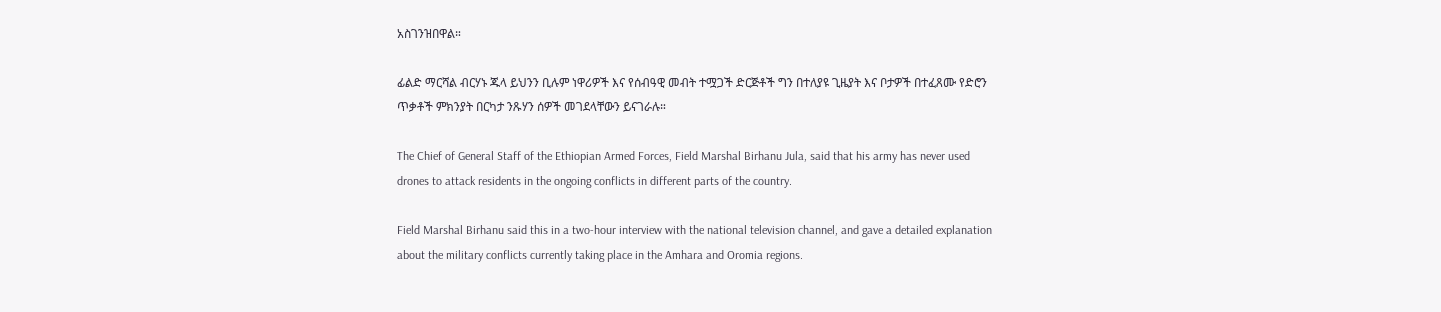አስገንዝበዋል።

ፊልድ ማርሻል ብርሃኑ ጁላ ይህንን ቢሉም ነዋሪዎች እና የሰብዓዊ መብት ተሟጋች ድርጅቶች ግን በተለያዩ ጊዜያት እና ቦታዎች በተፈጸሙ የድሮን ጥቃቶች ምክንያት በርካታ ንጹሃን ሰዎች መገደላቸውን ይናገራሉ።

The Chief of General Staff of the Ethiopian Armed Forces, Field Marshal Birhanu Jula, said that his army has never used drones to attack residents in the ongoing conflicts in different parts of the country.

Field Marshal Birhanu said this in a two-hour interview with the national television channel, and gave a detailed explanation about the military conflicts currently taking place in the Amhara and Oromia regions.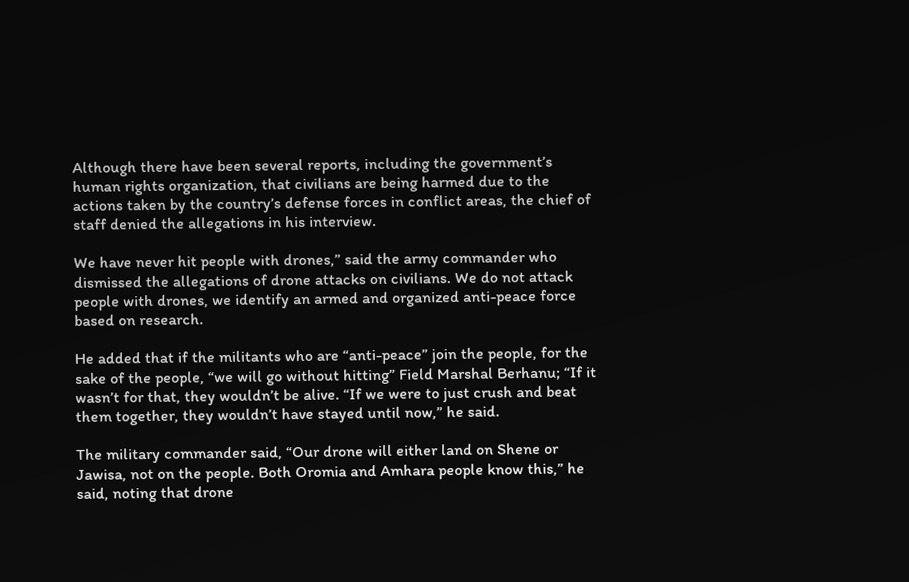Although there have been several reports, including the government’s human rights organization, that civilians are being harmed due to the actions taken by the country’s defense forces in conflict areas, the chief of staff denied the allegations in his interview.

We have never hit people with drones,” said the army commander who dismissed the allegations of drone attacks on civilians. We do not attack people with drones, we identify an armed and organized anti-peace force based on research.

He added that if the militants who are “anti-peace” join the people, for the sake of the people, “we will go without hitting” Field Marshal Berhanu; “If it wasn’t for that, they wouldn’t be alive. “If we were to just crush and beat them together, they wouldn’t have stayed until now,” he said.

The military commander said, “Our drone will either land on Shene or Jawisa, not on the people. Both Oromia and Amhara people know this,” he said, noting that drone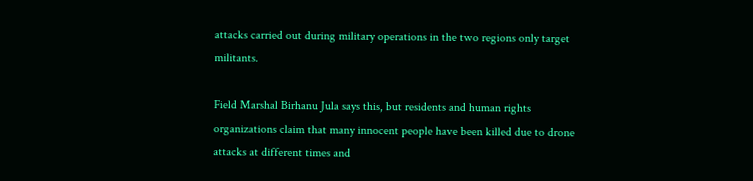attacks carried out during military operations in the two regions only target militants.

Field Marshal Birhanu Jula says this, but residents and human rights organizations claim that many innocent people have been killed due to drone attacks at different times and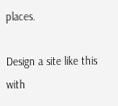places.

Design a site like this with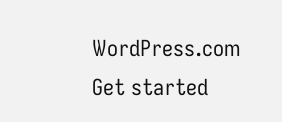WordPress.com
Get started